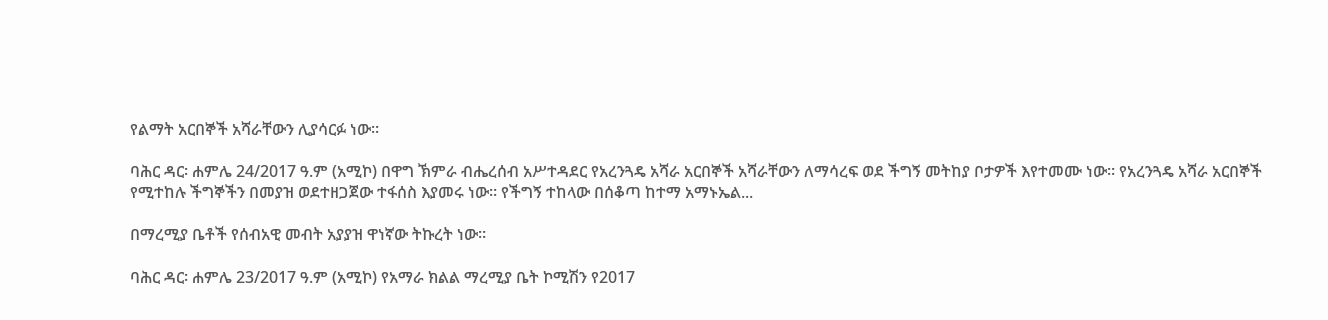የልማት አርበኞች አሻራቸውን ሊያሳርፉ ነው።

ባሕር ዳር፡ ሐምሌ 24/2017 ዓ.ም (አሚኮ) በዋግ ኽምራ ብሔረሰብ አሥተዳደር የአረንጓዴ አሻራ አርበኞች አሻራቸውን ለማሳረፍ ወደ ችግኝ መትከያ ቦታዎች እየተመሙ ነው። የአረንጓዴ አሻራ አርበኞች የሚተከሉ ችግኞችን በመያዝ ወደተዘጋጀው ተፋሰስ እያመሩ ነው። የችግኝ ተከላው በሰቆጣ ከተማ አማኑኤል...

በማረሚያ ቤቶች የሰብአዊ መብት አያያዝ ዋነኛው ትኩረት ነው።

ባሕር ዳር፡ ሐምሌ 23/2017 ዓ.ም (አሚኮ) የአማራ ክልል ማረሚያ ቤት ኮሚሽን የ2017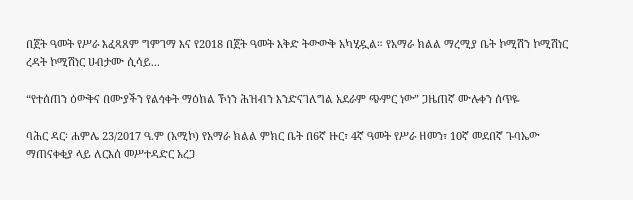በጀት ዓመት የሥራ እፈጻጸም ግምገማ እና የ2018 በጀት ዓመት እቅድ ትውውቅ አካሂዷል። የአማራ ክልል ማረሚያ ቤት ኮሚሽን ኮሚሽነር ረዳት ኮሚሽነር ሀብታሙ ሲሳይ...

“የተሰጠን ዕውቅና በሙያችን የልኅቀት ማዕከል ኾነን ሕዝብን እንድናገለግል አደራም ጭምር ነው” ጋዜጠኛ ሙሉቀን ሰጥዬ

ባሕር ዳር፡ ሐምሌ 23/2017 ዓ.ም (አሚኮ) የአማራ ክልል ምክር ቤት በ6ኛ ዙር፣ 4ኛ ዓመት የሥራ ዘመን፣ 10ኛ መደበኛ ጉባኤው ማጠናቀቂያ ላይ ለርእሰ መሥተዳድር አረጋ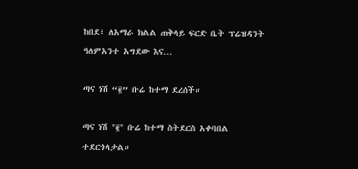ከበደ፣ ለአማራ ክልል ጠቅላይ ፍርድ ቤት ፕሬዝዳንት ዓለምአንተ አግደው እና...

ጣና ነሽ “፪” ቡሬ ከተማ ደረሰች።

ጣና ነሽ "፪" ቡሬ ከተማ ስትደርስ አቀባበል ተደርጎላታል።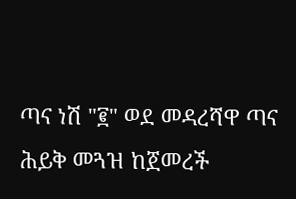ጣና ነሽ "፪" ወደ መዳረሻዋ ጣና ሕይቅ መጓዝ ከጀመረች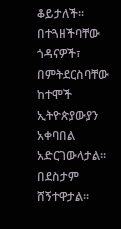ቆይታለች። በተጓዘችባቸው ጎዳናዎች፣ በምትደርስባቸው ከተሞች ኢትዮጵያውያን አቀባበል አድርገውላታል። በደስታም ሸኝተዋታል።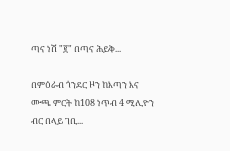ጣና ነሽ "፪" በጣና ሕይቅ...

በምዕራብ ጎንደር ዞን ከእጣን እና ሙጫ ምርት ከ108 ነጥብ 4 ሚሊዮን ብር በላይ ገቢ...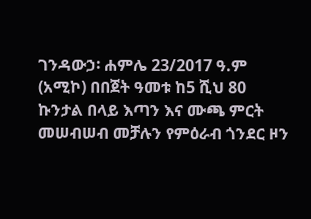ገንዳውኃ፡ ሐምሌ 23/2017 ዓ.ም (አሚኮ) በበጀት ዓመቱ ከ5 ሺህ 80 ኩንታል በላይ እጣን እና ሙጫ ምርት መሠብሠብ መቻሉን የምዕራብ ጎንደር ዞን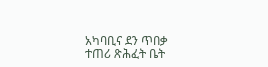አካባቢና ደን ጥበቃ ተጠሪ ጽሕፈት ቤት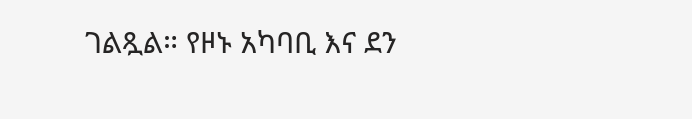ገልጿል። የዞኑ አካባቢ እና ደን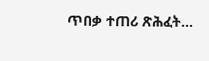ጥበቃ ተጠሪ ጽሕፈት...